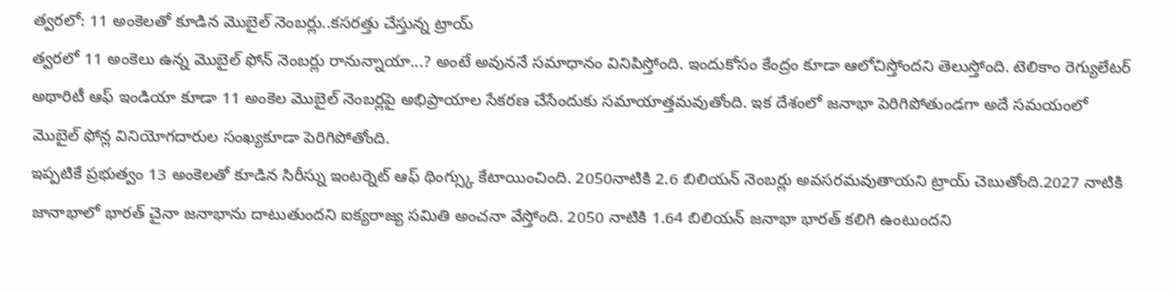త్వరలో: 11 అంకెలతో కూడిన మొబైల్ నెంబర్లు..కసరత్తు చేస్తున్న ట్రాయ్
త్వరలో 11 అంకెలు ఉన్న మొబైల్ ఫోన్ నెంబర్లు రానున్నాయా...? అంటే అవుననే సమాధానం వినిపిస్తోంది. ఇందుకోసం కేంద్రం కూడా ఆలోచిస్తోందని తెలుస్తోంది. టెలికాం రెగ్యులేటర్ అథారిటీ ఆఫ్ ఇండియా కూడా 11 అంకెల మొబైల్ నెంబర్లపై అభిప్రాయాల సేకరణ చేసేందుకు సమాయాత్తమవుతోంది. ఇక దేశంలో జనాభా పెరిగిపోతుండగా అదే సమయంలో మొబైల్ ఫోన్ల వినియోగదారుల సంఖ్యకూడా పెరిగిపోతోంది.
ఇప్పటికే ప్రభుత్వం 13 అంకెలతో కూడిన సిరీస్ను ఇంటర్నెట్ ఆఫ్ థింగ్స్కు కేటాయించింది. 2050నాటికి 2.6 బిలియన్ నెంబర్లు అవసరమవుతాయని ట్రాయ్ చెబుతోంది.2027 నాటికి జానాభాలో భారత్ చైనా జనాభాను దాటుతుందని ఐక్యరాజ్య సమితి అంచనా వేస్తోంది. 2050 నాటికి 1.64 బిలియన్ జనాభా భారత్ కలిగి ఉంటుందని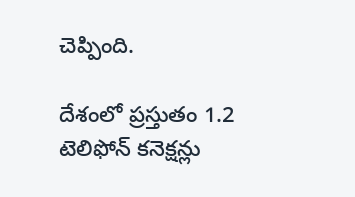చెప్పింది.

దేశంలో ప్రస్తుతం 1.2 టెలిఫోన్ కనెక్షన్లు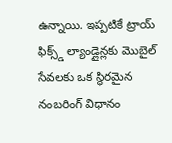ఉన్నాయి. ఇప్పటికే ట్రాయ్ ఫిక్స్డ్ ల్యాండ్లైన్లకు మొబైల్ సేవలకు ఒక స్థిరమైన నంబరింగ్ విధానం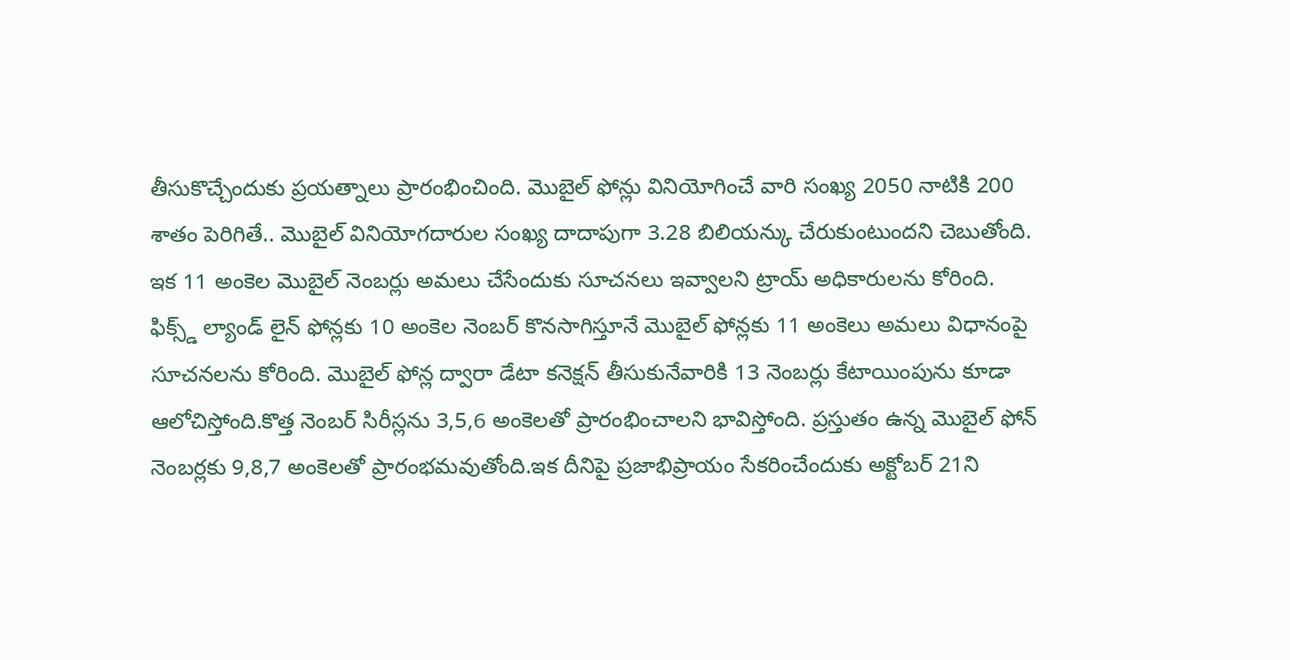తీసుకొచ్చేందుకు ప్రయత్నాలు ప్రారంభించింది. మొబైల్ ఫోన్లు వినియోగించే వారి సంఖ్య 2050 నాటికి 200 శాతం పెరిగితే.. మొబైల్ వినియోగదారుల సంఖ్య దాదాపుగా 3.28 బిలియన్కు చేరుకుంటుందని చెబుతోంది.
ఇక 11 అంకెల మొబైల్ నెంబర్లు అమలు చేసేందుకు సూచనలు ఇవ్వాలని ట్రాయ్ అధికారులను కోరింది. ఫిక్స్డ్ ల్యాండ్ లైన్ ఫోన్లకు 10 అంకెల నెంబర్ కొనసాగిస్తూనే మొబైల్ ఫోన్లకు 11 అంకెలు అమలు విధానంపై సూచనలను కోరింది. మొబైల్ ఫోన్ల ద్వారా డేటా కనెక్షన్ తీసుకునేవారికి 13 నెంబర్లు కేటాయింపును కూడా ఆలోచిస్తోంది.కొత్త నెంబర్ సిరీస్లను 3,5,6 అంకెలతో ప్రారంభించాలని భావిస్తోంది. ప్రస్తుతం ఉన్న మొబైల్ ఫోన్ నెంబర్లకు 9,8,7 అంకెలతో ప్రారంభమవుతోంది.ఇక దీనిపై ప్రజాభిప్రాయం సేకరించేందుకు అక్టోబర్ 21ని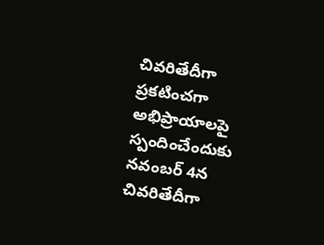చివరితేదీగా ప్రకటించగా అభిప్రాయాలపై స్పందించేందుకు నవంబర్ 4న చివరితేదీగా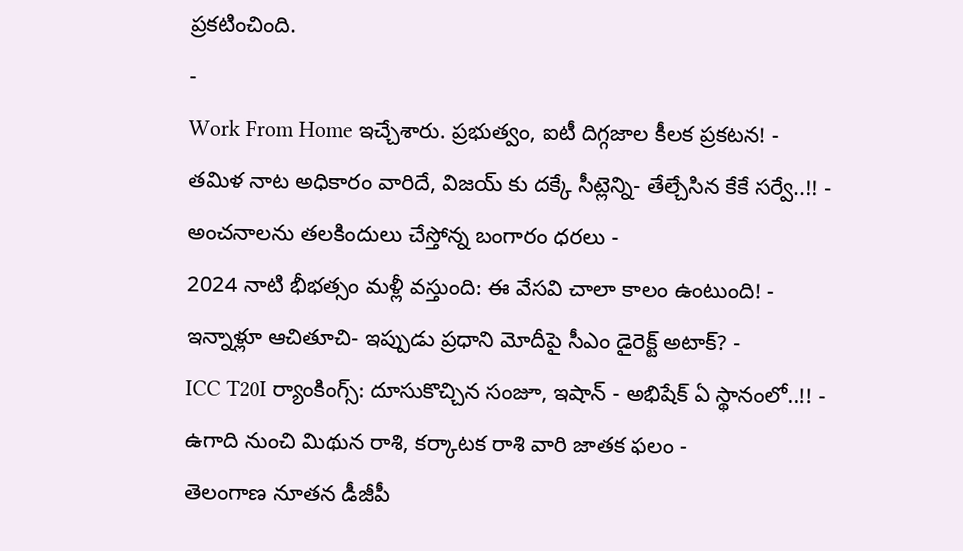ప్రకటించింది.
-
Work From Home ఇచ్చేశారు. ప్రభుత్వం, ఐటీ దిగ్గజాల కీలక ప్రకటన! -
తమిళ నాట అధికారం వారిదే, విజయ్ కు దక్కే సీట్లెన్ని- తేల్చేసిన కేకే సర్వే..!! -
అంచనాలను తలకిందులు చేస్తోన్న బంగారం ధరలు -
2024 నాటి భీభత్సం మళ్లీ వస్తుంది: ఈ వేసవి చాలా కాలం ఉంటుంది! -
ఇన్నాళ్లూ ఆచితూచి- ఇప్పుడు ప్రధాని మోదీపై సీఎం డైరెక్ట్ అటాక్? -
ICC T20I ర్యాంకింగ్స్: దూసుకొచ్చిన సంజూ, ఇషాన్ - అభిషేక్ ఏ స్థానంలో..!! -
ఉగాది నుంచి మిథున రాశి, కర్కాటక రాశి వారి జాతక ఫలం -
తెలంగాణ నూతన డీజీపీ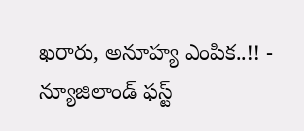ఖరారు, అనూహ్య ఎంపిక..!! -
న్యూజిలాండ్ ఫస్ట్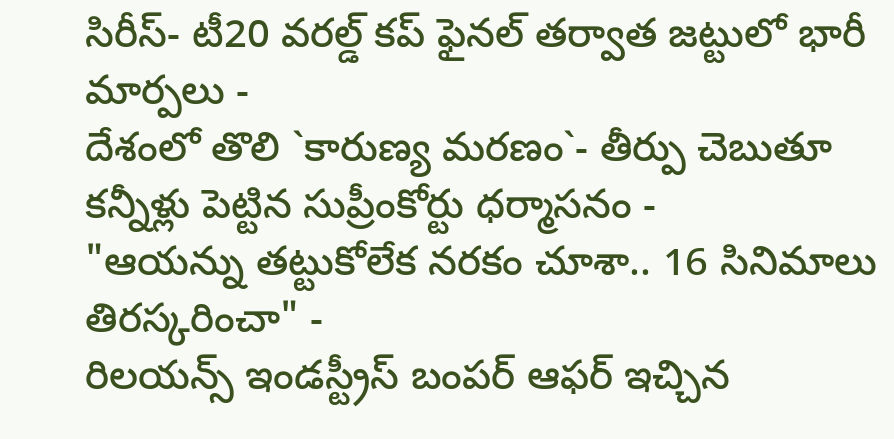సిరీస్- టీ20 వరల్డ్ కప్ ఫైనల్ తర్వాత జట్టులో భారీ మార్పలు -
దేశంలో తొలి `కారుణ్య మరణం`- తీర్పు చెబుతూ కన్నీళ్లు పెట్టిన సుప్రీంకోర్టు ధర్మాసనం -
"ఆయన్ను తట్టుకోలేక నరకం చూశా.. 16 సినిమాలు తిరస్కరించా" -
రిలయన్స్ ఇండస్ట్రీస్ బంపర్ ఆఫర్ ఇచ్చిన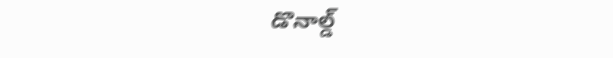డొనాల్డ్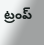ట్రంప్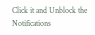Click it and Unblock the Notifications